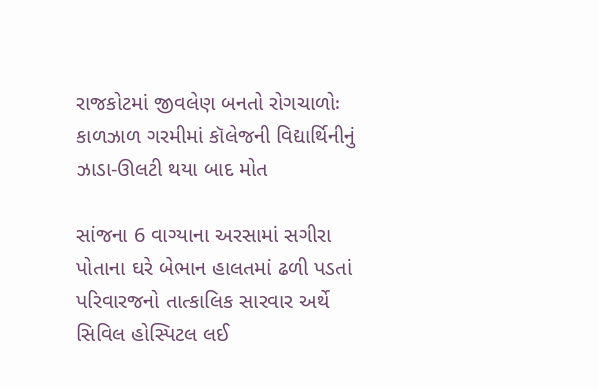રાજકોટમાં જીવલેણ બનતો રોગચાળોઃ કાળઝાળ ગરમીમાં કૉલેજની વિદ્યાર્થિનીનું ઝાડા-ઊલટી થયા બાદ મોત

સાંજના 6 વાગ્યાના અરસામાં સગીરા પોતાના ઘરે બેભાન હાલતમાં ઢળી પડતાં પરિવારજનો તાત્કાલિક સારવાર અર્થે સિવિલ હોસ્પિટલ લઈ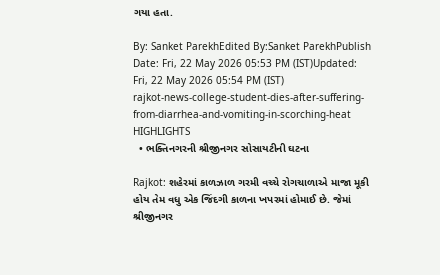ગયા હતા.

By: Sanket ParekhEdited By:Sanket ParekhPublish Date: Fri, 22 May 2026 05:53 PM (IST)Updated: Fri, 22 May 2026 05:54 PM (IST)
rajkot-news-college-student-dies-after-suffering-from-diarrhea-and-vomiting-in-scorching-heat
HIGHLIGHTS
  • ભક્તિનગરની શ્રીજીનગર સોસાયટીની ઘટના

Rajkot: શહેરમાં કાળઝાળ ગરમી વચ્ચે રોગચાળાએ માજા મૂકી હોય તેમ વધુ એક જિંદગી કાળના ખપરમાં હોમાઈ છે. જેમાં શ્રીજીનગર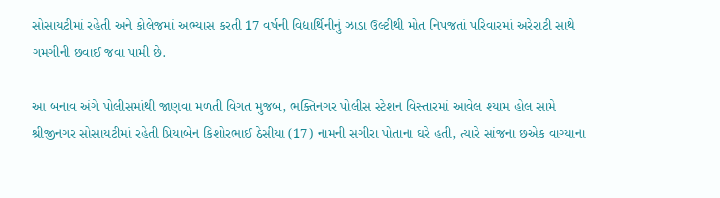સોસાયટીમાં રહેતી અને કોલેજમાં અભ્યાસ કરતી 17 વર્ષની વિદ્યાર્થિનીનું ઝાડા ઉલ્ટીથી મોત નિપજતાં પરિવારમાં અરેરાટી સાથે ગમગીની છવાઈ જવા પામી છે.

આ બનાવ અંગે પોલીસમાંથી જાણવા મળતી વિગત મુજબ, ભક્તિનગર પોલીસ સ્ટેશન વિસ્તારમાં આવેલ શ્યામ હોલ સામે શ્રીજીનગર સોસાયટીમાં રહેતી પ્રિયાબેન કિશોરભાઈ ઠેસીયા (17) નામની સગીરા પોતાના ઘરે હતી, ત્યારે સાંજના છએક વાગ્યાના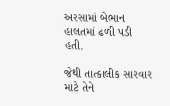અરસામાં બેભાન હાલતમાં ઢળી પડી હતી.

જેથી તાત્કાલીક સારવાર માટે તેને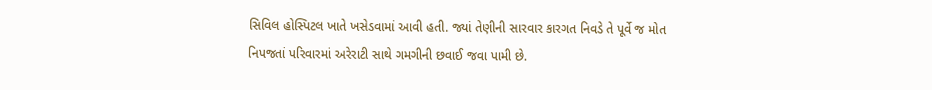સિવિલ હોસ્પિટલ ખાતે ખસેડવામાં આવી હતી. જ્યાં તેણીની સારવાર કારગત નિવડે તે પૂર્વે જ મોત નિપજતાં પરિવારમાં અરેરાટી સાથે ગમગીની છવાઈ જવા પામી છે.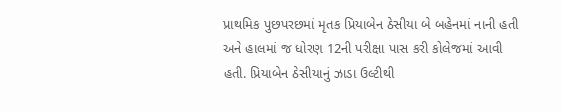પ્રાથમિક પુછપરછમાં મૃતક પ્રિયાબેન ઠેસીયા બે બહેનમાં નાની હતી અને હાલમાં જ ધોરણ 12ની પરીક્ષા પાસ કરી કોલેજમાં આવી હતી. પ્રિયાબેન ઠેસીયાનું ઝાડા ઉલ્ટીથી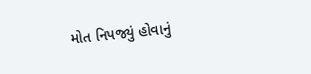મોત નિપજ્યું હોવાનું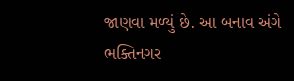જાણવા મળ્યું છે. આ બનાવ અંગે ભક્તિનગર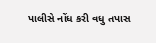પાલીસે નોંધ કરી વધુ તપાસ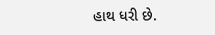હાથ ધરી છે.